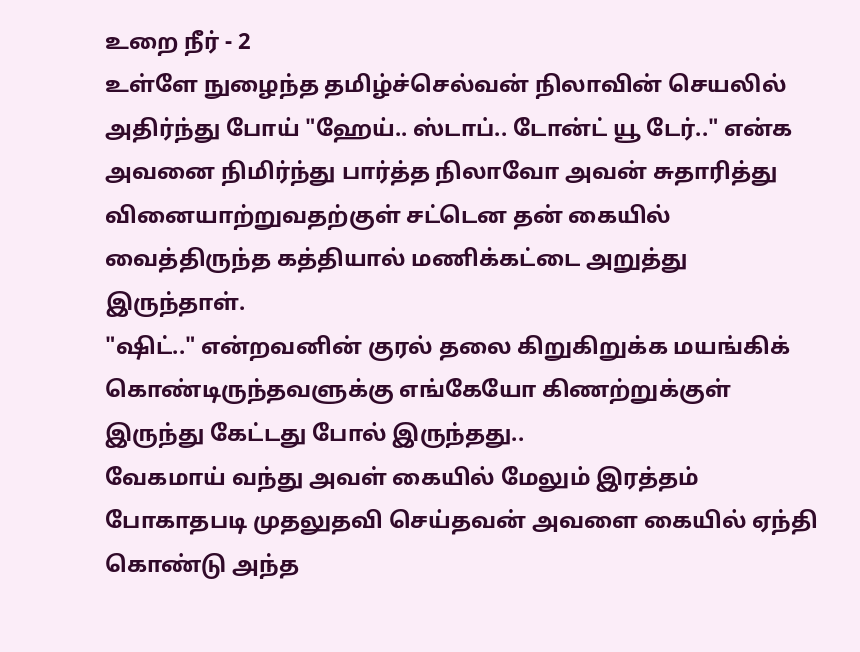உறை நீர் - 2
உள்ளே நுழைந்த தமிழ்ச்செல்வன் நிலாவின் செயலில் அதிர்ந்து போய் "ஹேய்.. ஸ்டாப்.. டோன்ட் யூ டேர்.." என்க அவனை நிமிர்ந்து பார்த்த நிலாவோ அவன் சுதாரித்து வினையாற்றுவதற்குள் சட்டென தன் கையில் வைத்திருந்த கத்தியால் மணிக்கட்டை அறுத்து இருந்தாள்.
"ஷிட்.." என்றவனின் குரல் தலை கிறுகிறுக்க மயங்கிக் கொண்டிருந்தவளுக்கு எங்கேயோ கிணற்றுக்குள் இருந்து கேட்டது போல் இருந்தது..
வேகமாய் வந்து அவள் கையில் மேலும் இரத்தம் போகாதபடி முதலுதவி செய்தவன் அவளை கையில் ஏந்தி கொண்டு அந்த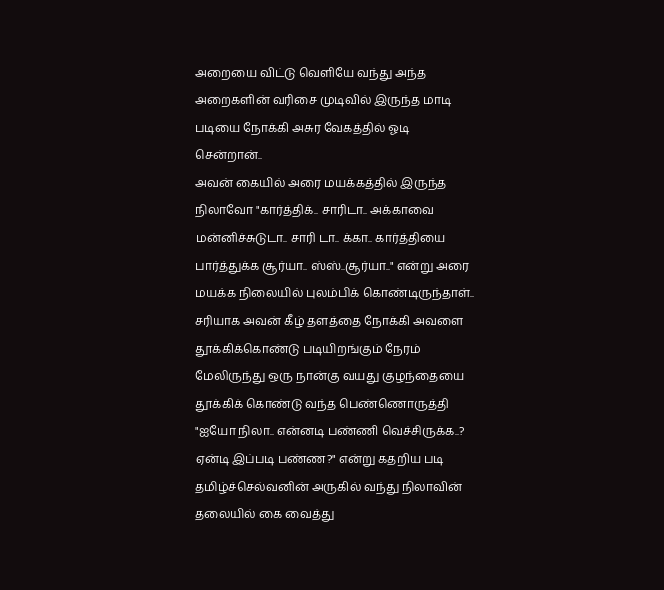அறையை விட்டு வெளியே வந்து அந்த அறைகளின் வரிசை முடிவில் இருந்த மாடி படியை நோக்கி அசுர வேகத்தில் ஓடி சென்றான்..
அவன் கையில் அரை மயக்கத்தில் இருந்த நிலாவோ "கார்த்திக்.. சாரிடா.. அக்காவை மன்னிச்சுடுடா.. சாரி டா.. க்கா.. கார்த்தியை பார்த்துக்க சூர்யா.. ஸ்ஸ்..சூர்யா.." என்று அரை மயக்க நிலையில் புலம்பிக் கொண்டிருந்தாள்..
சரியாக அவன் கீழ் தளத்தை நோக்கி அவளை தூக்கிக்கொண்டு படியிறங்கும் நேரம் மேலிருந்து ஒரு நான்கு வயது குழந்தையை தூக்கிக் கொண்டு வந்த பெண்ணொருத்தி
"ஐயோ நிலா.. என்னடி பண்ணி வெச்சிருக்க..? ஏன்டி இப்படி பண்ண?" என்று கதறிய படி தமிழ்ச்செல்வனின் அருகில் வந்து நிலாவின் தலையில் கை வைத்து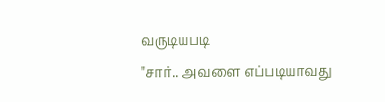வருடியபடி
"சார்.. அவளை எப்படியாவது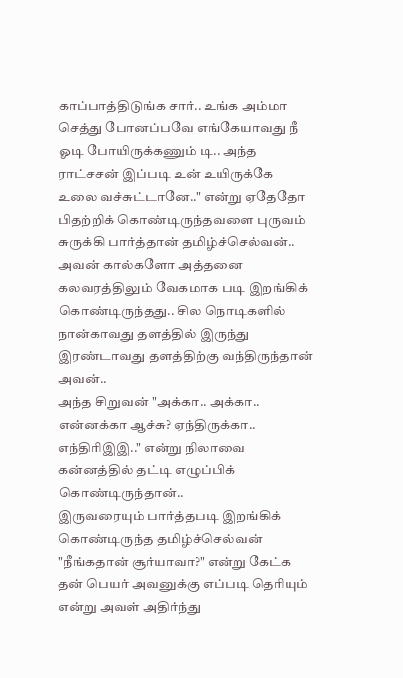காப்பாத்திடுங்க சார்.. உங்க அம்மா செத்து போனப்பவே எங்கேயாவது நீ ஓடி போயிருக்கணும் டி.. அந்த ராட்சசன் இப்படி உன் உயிருக்கே உலை வச்சுட்டானே.." என்று ஏதேதோ பிதற்றிக் கொண்டிருந்தவளை புருவம் சுருக்கி பார்த்தான் தமிழ்ச்செல்வன்..
அவன் கால்களோ அத்தனை கலவரத்திலும் வேகமாக படி இறங்கிக் கொண்டிருந்தது.. சில நொடிகளில் நான்காவது தளத்தில் இருந்து இரண்டாவது தளத்திற்கு வந்திருந்தான் அவன்..
அந்த சிறுவன் "அக்கா.. அக்கா.. என்னக்கா ஆச்சு? ஏந்திருக்கா.. எந்திரிஇஇ.." என்று நிலாவை கன்னத்தில் தட்டி எழுப்பிக் கொண்டிருந்தான்..
இருவரையும் பார்த்தபடி இறங்கிக் கொண்டிருந்த தமிழ்ச்செல்வன் "நீங்கதான் சூர்யாவா?" என்று கேட்க தன் பெயர் அவனுக்கு எப்படி தெரியும் என்று அவள் அதிர்ந்து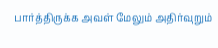பார்த்திருக்க அவள் மேலும் அதிர்வுறும்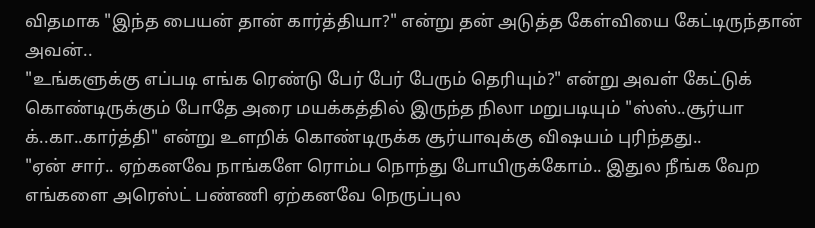விதமாக "இந்த பையன் தான் கார்த்தியா?" என்று தன் அடுத்த கேள்வியை கேட்டிருந்தான் அவன்..
"உங்களுக்கு எப்படி எங்க ரெண்டு பேர் பேர் பேரும் தெரியும்?" என்று அவள் கேட்டுக் கொண்டிருக்கும் போதே அரை மயக்கத்தில் இருந்த நிலா மறுபடியும் "ஸ்ஸ்..சூர்யா க்..கா..கார்த்தி" என்று உளறிக் கொண்டிருக்க சூர்யாவுக்கு விஷயம் புரிந்தது..
"ஏன் சார்.. ஏற்கனவே நாங்களே ரொம்ப நொந்து போயிருக்கோம்.. இதுல நீங்க வேற எங்களை அரெஸ்ட் பண்ணி ஏற்கனவே நெருப்புல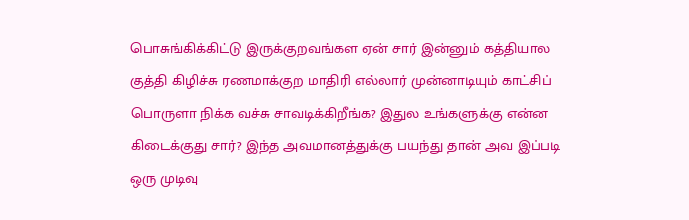பொசுங்கிக்கிட்டு இருக்குறவங்கள ஏன் சார் இன்னும் கத்தியால குத்தி கிழிச்சு ரணமாக்குற மாதிரி எல்லார் முன்னாடியும் காட்சிப் பொருளா நிக்க வச்சு சாவடிக்கிறீங்க? இதுல உங்களுக்கு என்ன கிடைக்குது சார்? இந்த அவமானத்துக்கு பயந்து தான் அவ இப்படி ஒரு முடிவு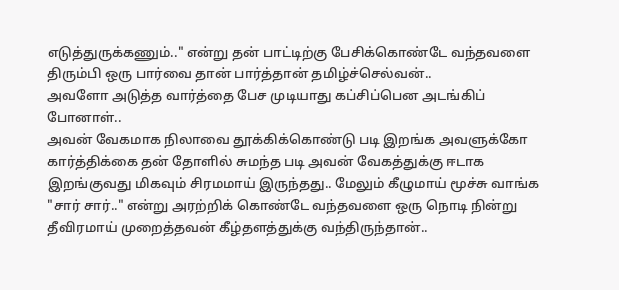எடுத்துருக்கணும்.." என்று தன் பாட்டிற்கு பேசிக்கொண்டே வந்தவளை திரும்பி ஒரு பார்வை தான் பார்த்தான் தமிழ்ச்செல்வன்..
அவளோ அடுத்த வார்த்தை பேச முடியாது கப்சிப்பென அடங்கிப் போனாள்..
அவன் வேகமாக நிலாவை தூக்கிக்கொண்டு படி இறங்க அவளுக்கோ கார்த்திக்கை தன் தோளில் சுமந்த படி அவன் வேகத்துக்கு ஈடாக இறங்குவது மிகவும் சிரமமாய் இருந்தது.. மேலும் கீழுமாய் மூச்சு வாங்க "சார் சார்.." என்று அரற்றிக் கொண்டே வந்தவளை ஒரு நொடி நின்று தீவிரமாய் முறைத்தவன் கீழ்தளத்துக்கு வந்திருந்தான்..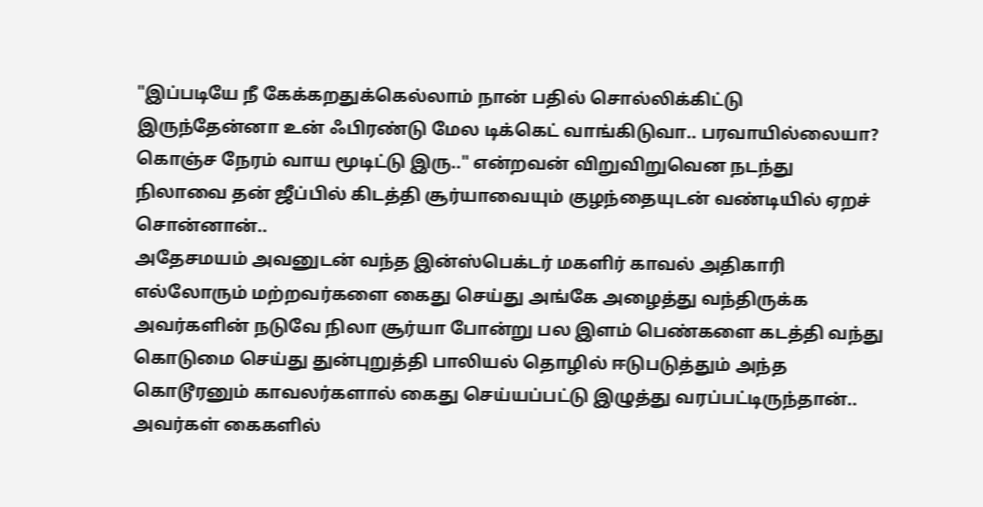"இப்படியே நீ கேக்கறதுக்கெல்லாம் நான் பதில் சொல்லிக்கிட்டு இருந்தேன்னா உன் ஃபிரண்டு மேல டிக்கெட் வாங்கிடுவா.. பரவாயில்லையா? கொஞ்ச நேரம் வாய மூடிட்டு இரு.." என்றவன் விறுவிறுவென நடந்து நிலாவை தன் ஜீப்பில் கிடத்தி சூர்யாவையும் குழந்தையுடன் வண்டியில் ஏறச் சொன்னான்..
அதேசமயம் அவனுடன் வந்த இன்ஸ்பெக்டர் மகளிர் காவல் அதிகாரி எல்லோரும் மற்றவர்களை கைது செய்து அங்கே அழைத்து வந்திருக்க அவர்களின் நடுவே நிலா சூர்யா போன்று பல இளம் பெண்களை கடத்தி வந்து கொடுமை செய்து துன்புறுத்தி பாலியல் தொழில் ஈடுபடுத்தும் அந்த கொடூரனும் காவலர்களால் கைது செய்யப்பட்டு இழுத்து வரப்பட்டிருந்தான்..
அவர்கள் கைகளில்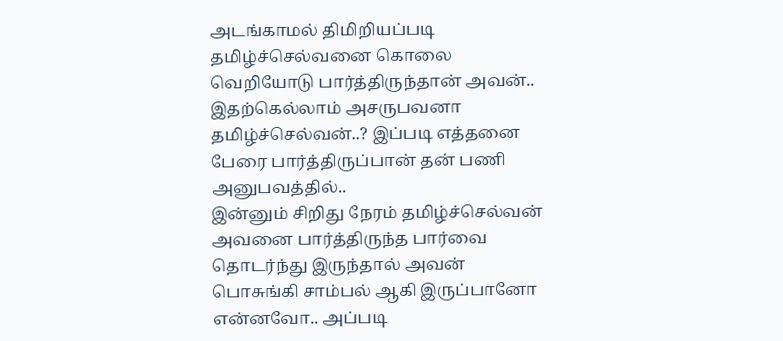அடங்காமல் திமிறியப்படி தமிழ்ச்செல்வனை கொலை வெறியோடு பார்த்திருந்தான் அவன்.. இதற்கெல்லாம் அசருபவனா தமிழ்ச்செல்வன்..? இப்படி எத்தனை பேரை பார்த்திருப்பான் தன் பணி அனுபவத்தில்..
இன்னும் சிறிது நேரம் தமிழ்ச்செல்வன் அவனை பார்த்திருந்த பார்வை தொடர்ந்து இருந்தால் அவன் பொசுங்கி சாம்பல் ஆகி இருப்பானோ என்னவோ.. அப்படி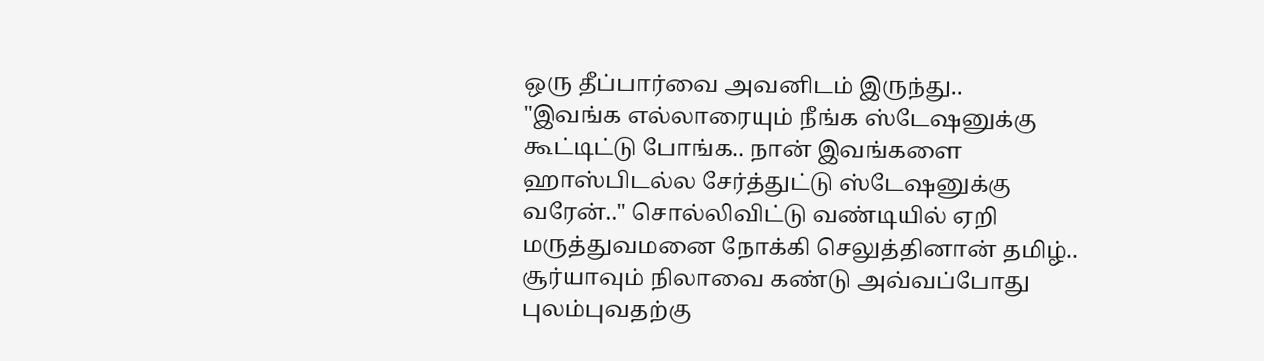ஒரு தீப்பார்வை அவனிடம் இருந்து..
"இவங்க எல்லாரையும் நீங்க ஸ்டேஷனுக்கு கூட்டிட்டு போங்க.. நான் இவங்களை ஹாஸ்பிடல்ல சேர்த்துட்டு ஸ்டேஷனுக்கு வரேன்.." சொல்லிவிட்டு வண்டியில் ஏறி மருத்துவமனை நோக்கி செலுத்தினான் தமிழ்..
சூர்யாவும் நிலாவை கண்டு அவ்வப்போது புலம்புவதற்கு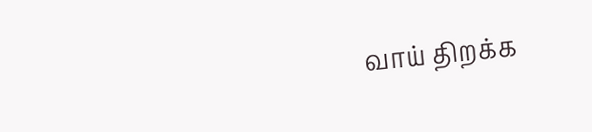வாய் திறக்க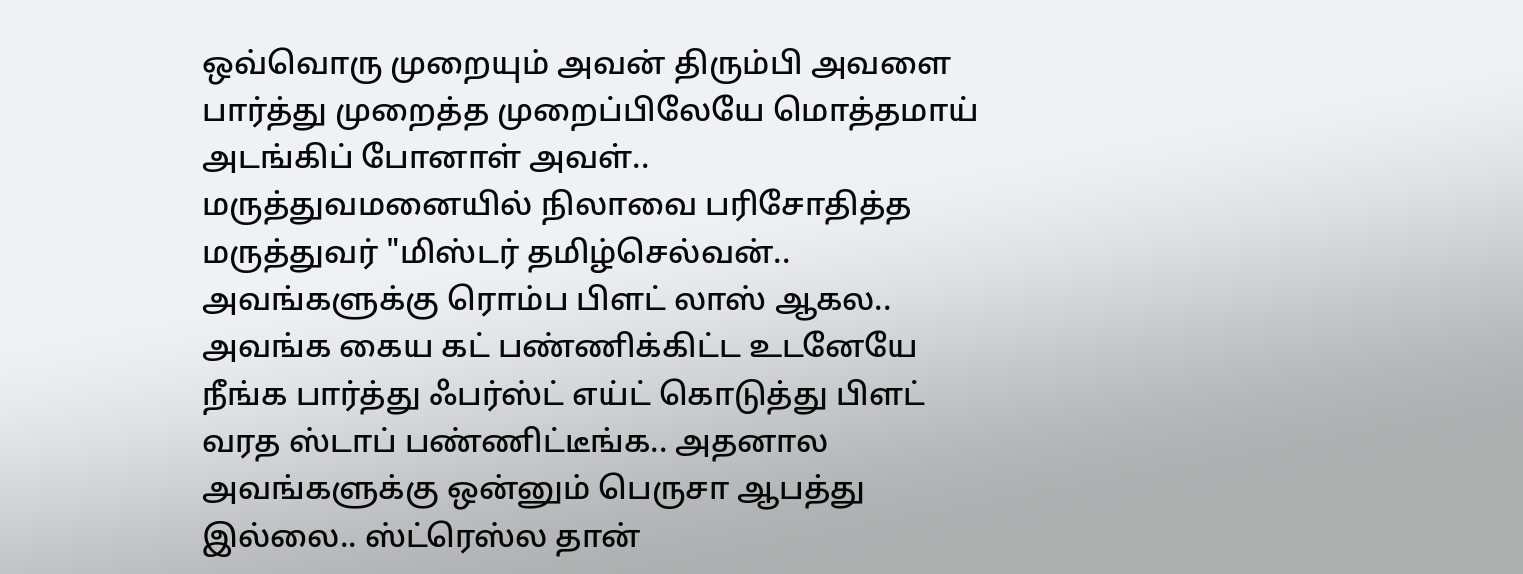ஒவ்வொரு முறையும் அவன் திரும்பி அவளை பார்த்து முறைத்த முறைப்பிலேயே மொத்தமாய் அடங்கிப் போனாள் அவள்..
மருத்துவமனையில் நிலாவை பரிசோதித்த மருத்துவர் "மிஸ்டர் தமிழ்செல்வன்.. அவங்களுக்கு ரொம்ப பிளட் லாஸ் ஆகல.. அவங்க கைய கட் பண்ணிக்கிட்ட உடனேயே நீங்க பார்த்து ஃபர்ஸ்ட் எய்ட் கொடுத்து பிளட் வரத ஸ்டாப் பண்ணிட்டீங்க.. அதனால அவங்களுக்கு ஒன்னும் பெருசா ஆபத்து இல்லை.. ஸ்ட்ரெஸ்ல தான்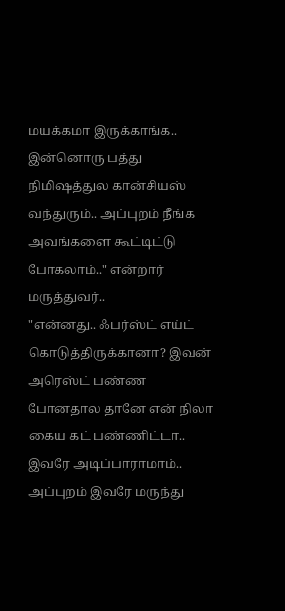மயக்கமா இருக்காங்க.. இன்னொரு பத்து நிமிஷத்துல கான்சியஸ் வந்துரும்.. அப்புறம் நீங்க அவங்களை கூட்டிட்டு போகலாம்.." என்றார் மருத்துவர்..
"என்னது.. ஃபர்ஸ்ட் எய்ட் கொடுத்திருக்கானா? இவன் அரெஸ்ட் பண்ண போனதால தானே என் நிலா கைய கட் பண்ணிட்டா.. இவரே அடிப்பாராமாம்.. அப்புறம் இவரே மருந்து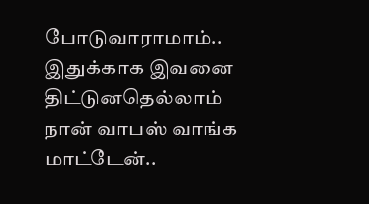போடுவாராமாம்.. இதுக்காக இவனை திட்டுனதெல்லாம் நான் வாபஸ் வாங்க மாட்டேன்..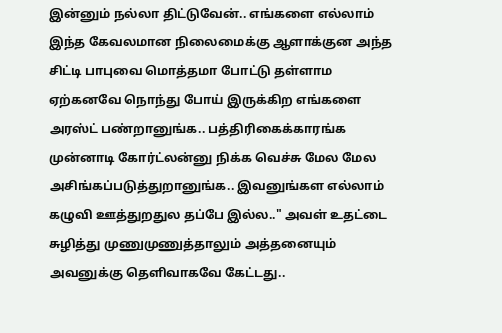இன்னும் நல்லா திட்டுவேன்.. எங்களை எல்லாம் இந்த கேவலமான நிலைமைக்கு ஆளாக்குன அந்த சிட்டி பாபுவை மொத்தமா போட்டு தள்ளாம ஏற்கனவே நொந்து போய் இருக்கிற எங்களை அரஸ்ட் பண்றானுங்க.. பத்திரிகைக்காரங்க முன்னாடி கோர்ட்லன்னு நிக்க வெச்சு மேல மேல அசிங்கப்படுத்துறானுங்க.. இவனுங்கள எல்லாம் கழுவி ஊத்துறதுல தப்பே இல்ல.." அவள் உதட்டை சுழித்து முணுமுணுத்தாலும் அத்தனையும் அவனுக்கு தெளிவாகவே கேட்டது..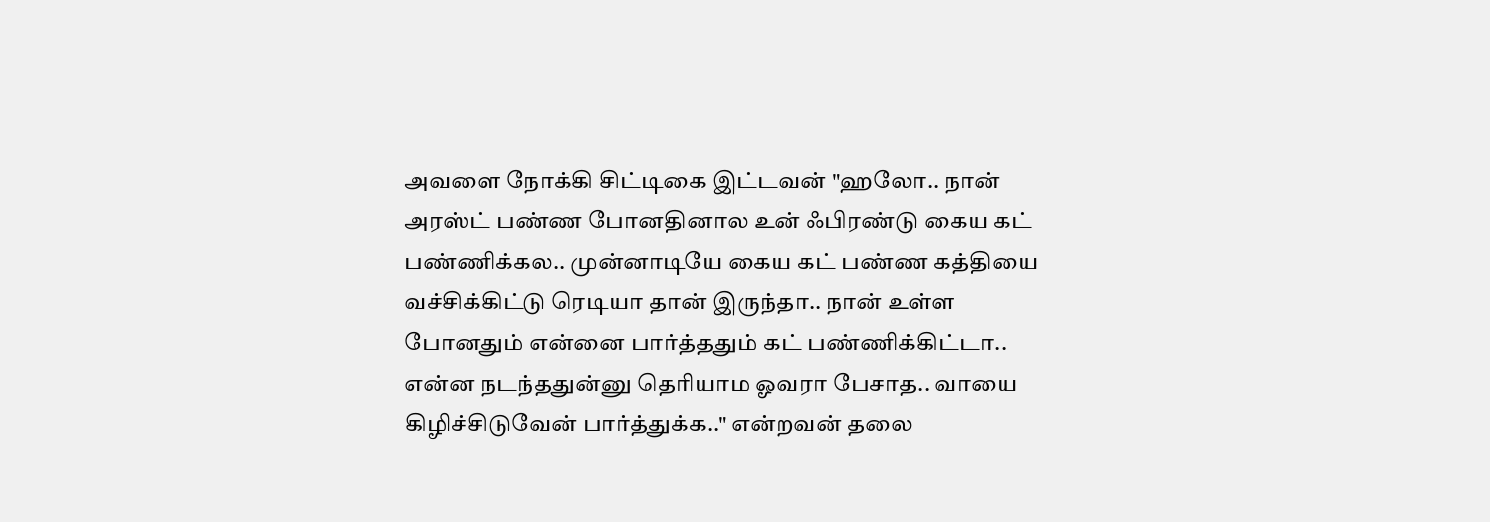அவளை நோக்கி சிட்டிகை இட்டவன் "ஹலோ.. நான் அரஸ்ட் பண்ண போனதினால உன் ஃபிரண்டு கைய கட் பண்ணிக்கல.. முன்னாடியே கைய கட் பண்ண கத்தியை வச்சிக்கிட்டு ரெடியா தான் இருந்தா.. நான் உள்ள போனதும் என்னை பார்த்ததும் கட் பண்ணிக்கிட்டா.. என்ன நடந்ததுன்னு தெரியாம ஓவரா பேசாத.. வாயை கிழிச்சிடுவேன் பார்த்துக்க.." என்றவன் தலை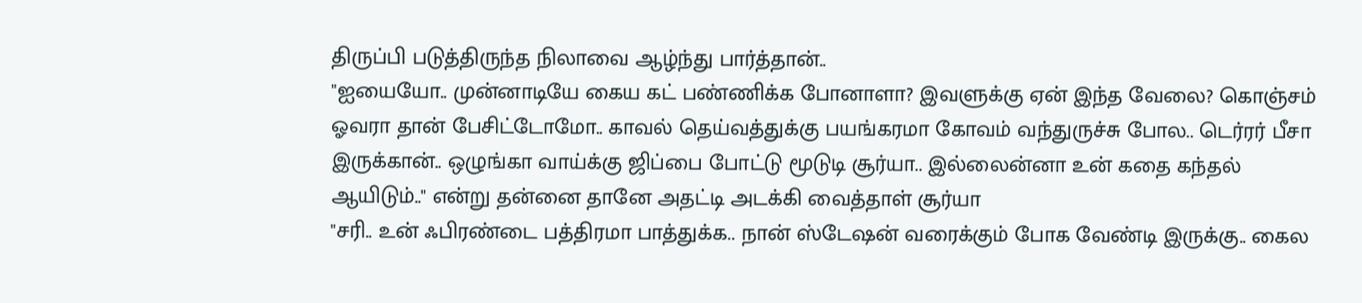திருப்பி படுத்திருந்த நிலாவை ஆழ்ந்து பார்த்தான்..
"ஐயையோ.. முன்னாடியே கைய கட் பண்ணிக்க போனாளா? இவளுக்கு ஏன் இந்த வேலை? கொஞ்சம் ஓவரா தான் பேசிட்டோமோ.. காவல் தெய்வத்துக்கு பயங்கரமா கோவம் வந்துருச்சு போல.. டெர்ரர் பீசா இருக்கான்.. ஒழுங்கா வாய்க்கு ஜிப்பை போட்டு மூடுடி சூர்யா.. இல்லைன்னா உன் கதை கந்தல் ஆயிடும்.." என்று தன்னை தானே அதட்டி அடக்கி வைத்தாள் சூர்யா
"சரி.. உன் ஃபிரண்டை பத்திரமா பாத்துக்க.. நான் ஸ்டேஷன் வரைக்கும் போக வேண்டி இருக்கு.. கைல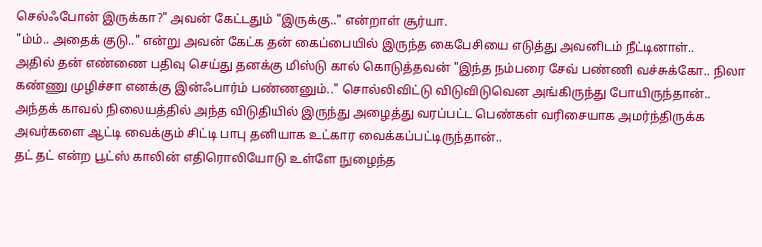செல்ஃபோன் இருக்கா?" அவன் கேட்டதும் "இருக்கு.." என்றாள் சூர்யா.
"ம்ம்.. அதைக் குடு.." என்று அவன் கேட்க தன் கைப்பையில் இருந்த கைபேசியை எடுத்து அவனிடம் நீட்டினாள்..
அதில் தன் எண்ணை பதிவு செய்து தனக்கு மிஸ்டு கால் கொடுத்தவன் "இந்த நம்பரை சேவ் பண்ணி வச்சுக்கோ.. நிலா கண்ணு முழிச்சா எனக்கு இன்ஃபார்ம் பண்ணனும்.." சொல்லிவிட்டு விடுவிடுவென அங்கிருந்து போயிருந்தான்..
அந்தக் காவல் நிலையத்தில் அந்த விடுதியில் இருந்து அழைத்து வரப்பட்ட பெண்கள் வரிசையாக அமர்ந்திருக்க அவர்களை ஆட்டி வைக்கும் சிட்டி பாபு தனியாக உட்கார வைக்கப்பட்டிருந்தான்..
தட் தட் என்ற பூட்ஸ் காலின் எதிரொலியோடு உள்ளே நுழைந்த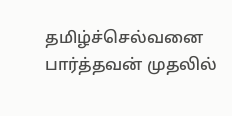தமிழ்ச்செல்வனை பார்த்தவன் முதலில்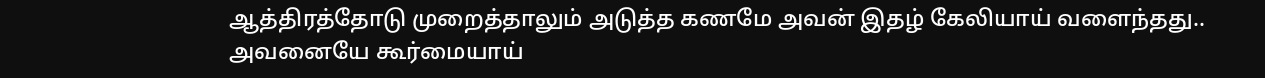ஆத்திரத்தோடு முறைத்தாலும் அடுத்த கணமே அவன் இதழ் கேலியாய் வளைந்தது..
அவனையே கூர்மையாய்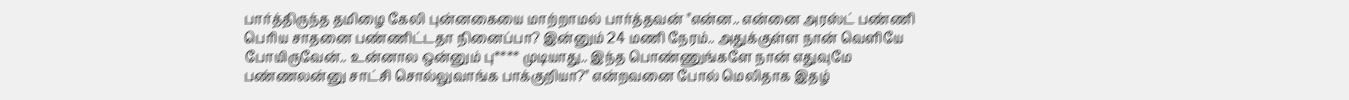பார்த்திருந்த தமிழை கேலி புன்னகையை மாற்றாமல் பார்த்தவன் "என்ன.. என்னை அரஸ்ட் பண்ணி பெரிய சாதனை பண்ணிட்டதா நினைப்பா? இன்னும் 24 மணி நேரம்.. அதுக்குள்ள நான் வெளியே போயிருவேன்.. உன்னால ஒன்னும் பு**** முடியாது.. இந்த பொண்ணுங்களே நான் எதுவுமே பண்ணலன்னு சாட்சி சொல்லுவாங்க பாக்குறியா?" என்றவனை போல் மெலிதாக இதழ்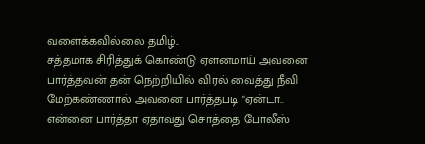வளைக்கவில்லை தமிழ்..
சத்தமாக சிரித்துக் கொண்டு ஏளனமாய் அவனை பார்த்தவன் தன் நெற்றியில் விரல் வைத்து நீவி மேற்கண்ணால் அவனை பார்த்தபடி "ஏன்டா.. என்னை பார்த்தா ஏதாவது சொத்தை போலீஸ்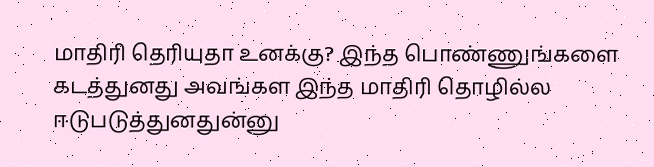மாதிரி தெரியுதா உனக்கு? இந்த பொண்ணுங்களை கடத்துனது அவங்கள இந்த மாதிரி தொழில்ல ஈடுபடுத்துனதுன்னு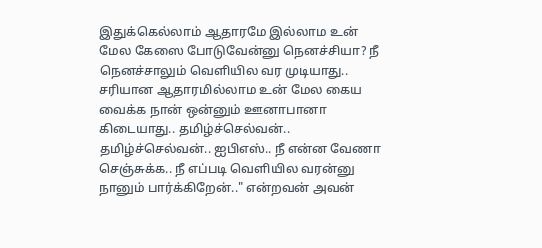இதுக்கெல்லாம் ஆதாரமே இல்லாம உன் மேல கேஸை போடுவேன்னு நெனச்சியா? நீ நெனச்சாலும் வெளியில வர முடியாது.. சரியான ஆதாரமில்லாம உன் மேல கைய வைக்க நான் ஒன்னும் ஊனாபானா கிடையாது.. தமிழ்ச்செல்வன்.. தமிழ்ச்செல்வன்.. ஐபிஎஸ்.. நீ என்ன வேணா செஞ்சுக்க.. நீ எப்படி வெளியில வரன்னு நானும் பார்க்கிறேன்.." என்றவன் அவன்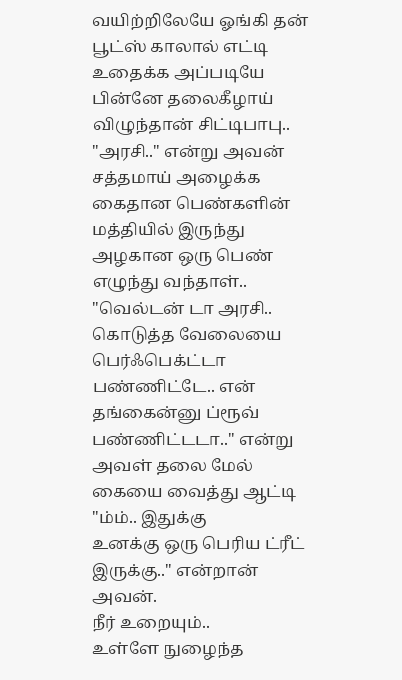வயிற்றிலேயே ஓங்கி தன் பூட்ஸ் காலால் எட்டி உதைக்க அப்படியே பின்னே தலைகீழாய் விழுந்தான் சிட்டிபாபு..
"அரசி.." என்று அவன் சத்தமாய் அழைக்க கைதான பெண்களின் மத்தியில் இருந்து அழகான ஒரு பெண் எழுந்து வந்தாள்..
"வெல்டன் டா அரசி.. கொடுத்த வேலையை பெர்ஃபெக்ட்டா பண்ணிட்டே.. என் தங்கைன்னு ப்ரூவ் பண்ணிட்டடா.." என்று அவள் தலை மேல் கையை வைத்து ஆட்டி "ம்ம்.. இதுக்கு
உனக்கு ஒரு பெரிய ட்ரீட் இருக்கு.." என்றான் அவன்.
நீர் உறையும்..
உள்ளே நுழைந்த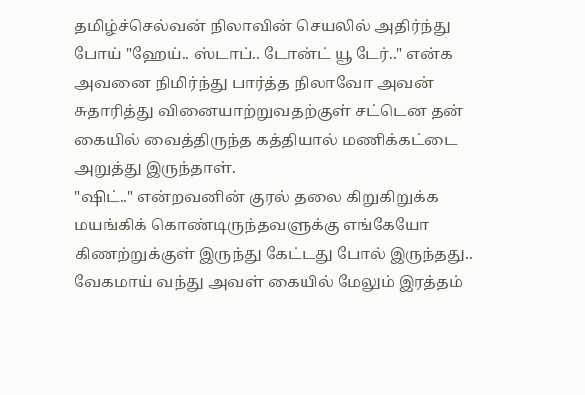தமிழ்ச்செல்வன் நிலாவின் செயலில் அதிர்ந்து போய் "ஹேய்.. ஸ்டாப்.. டோன்ட் யூ டேர்.." என்க அவனை நிமிர்ந்து பார்த்த நிலாவோ அவன் சுதாரித்து வினையாற்றுவதற்குள் சட்டென தன் கையில் வைத்திருந்த கத்தியால் மணிக்கட்டை அறுத்து இருந்தாள்.
"ஷிட்.." என்றவனின் குரல் தலை கிறுகிறுக்க மயங்கிக் கொண்டிருந்தவளுக்கு எங்கேயோ கிணற்றுக்குள் இருந்து கேட்டது போல் இருந்தது..
வேகமாய் வந்து அவள் கையில் மேலும் இரத்தம்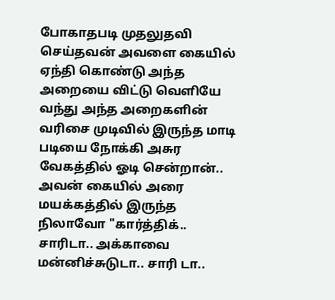போகாதபடி முதலுதவி செய்தவன் அவளை கையில் ஏந்தி கொண்டு அந்த அறையை விட்டு வெளியே வந்து அந்த அறைகளின் வரிசை முடிவில் இருந்த மாடி படியை நோக்கி அசுர வேகத்தில் ஓடி சென்றான்..
அவன் கையில் அரை மயக்கத்தில் இருந்த நிலாவோ "கார்த்திக்.. சாரிடா.. அக்காவை மன்னிச்சுடுடா.. சாரி டா..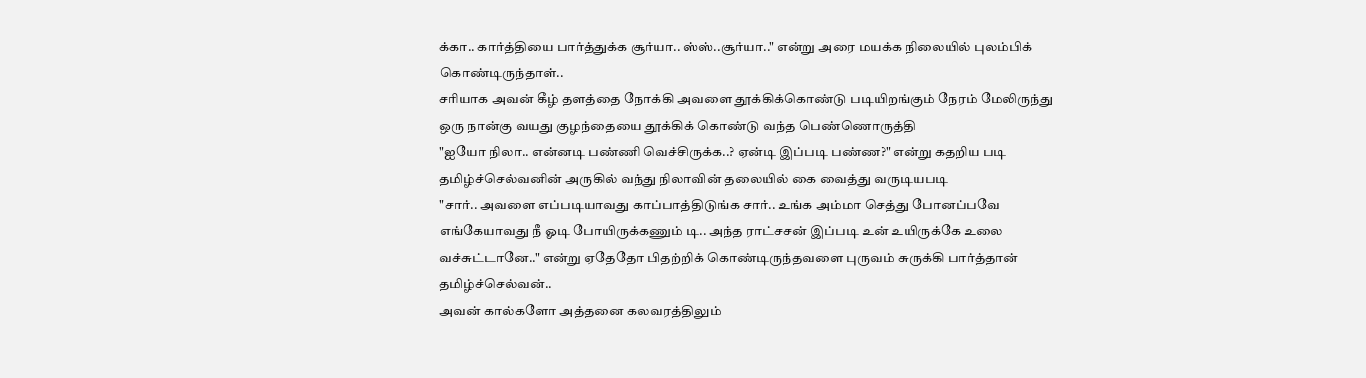க்கா.. கார்த்தியை பார்த்துக்க சூர்யா.. ஸ்ஸ்..சூர்யா.." என்று அரை மயக்க நிலையில் புலம்பிக் கொண்டிருந்தாள்..
சரியாக அவன் கீழ் தளத்தை நோக்கி அவளை தூக்கிக்கொண்டு படியிறங்கும் நேரம் மேலிருந்து ஒரு நான்கு வயது குழந்தையை தூக்கிக் கொண்டு வந்த பெண்ணொருத்தி
"ஐயோ நிலா.. என்னடி பண்ணி வெச்சிருக்க..? ஏன்டி இப்படி பண்ண?" என்று கதறிய படி தமிழ்ச்செல்வனின் அருகில் வந்து நிலாவின் தலையில் கை வைத்து வருடியபடி
"சார்.. அவளை எப்படியாவது காப்பாத்திடுங்க சார்.. உங்க அம்மா செத்து போனப்பவே எங்கேயாவது நீ ஓடி போயிருக்கணும் டி.. அந்த ராட்சசன் இப்படி உன் உயிருக்கே உலை வச்சுட்டானே.." என்று ஏதேதோ பிதற்றிக் கொண்டிருந்தவளை புருவம் சுருக்கி பார்த்தான் தமிழ்ச்செல்வன்..
அவன் கால்களோ அத்தனை கலவரத்திலும்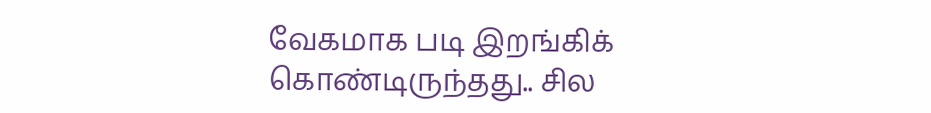வேகமாக படி இறங்கிக் கொண்டிருந்தது.. சில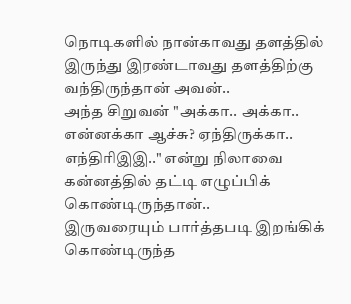நொடிகளில் நான்காவது தளத்தில் இருந்து இரண்டாவது தளத்திற்கு வந்திருந்தான் அவன்..
அந்த சிறுவன் "அக்கா.. அக்கா.. என்னக்கா ஆச்சு? ஏந்திருக்கா.. எந்திரிஇஇ.." என்று நிலாவை கன்னத்தில் தட்டி எழுப்பிக் கொண்டிருந்தான்..
இருவரையும் பார்த்தபடி இறங்கிக் கொண்டிருந்த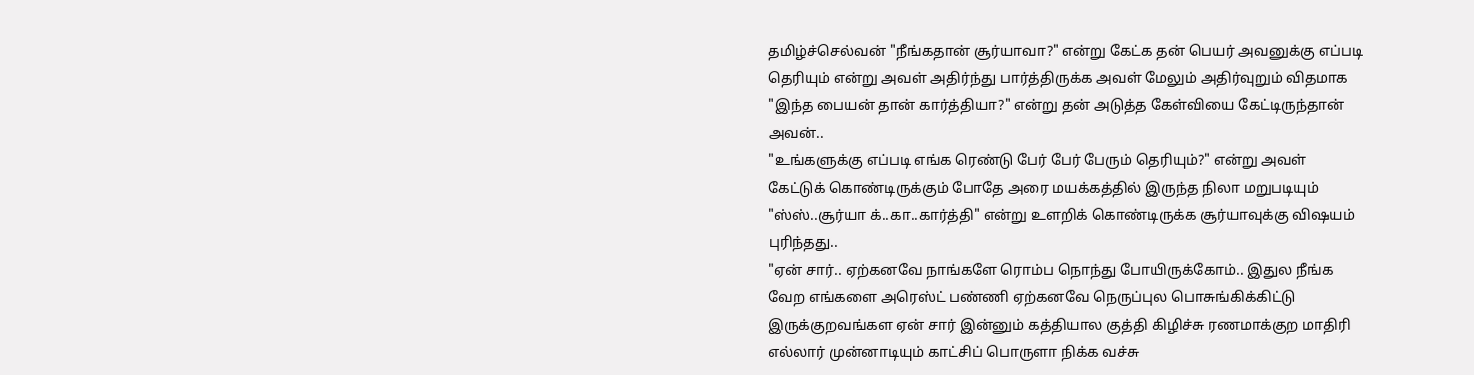தமிழ்ச்செல்வன் "நீங்கதான் சூர்யாவா?" என்று கேட்க தன் பெயர் அவனுக்கு எப்படி தெரியும் என்று அவள் அதிர்ந்து பார்த்திருக்க அவள் மேலும் அதிர்வுறும் விதமாக "இந்த பையன் தான் கார்த்தியா?" என்று தன் அடுத்த கேள்வியை கேட்டிருந்தான் அவன்..
"உங்களுக்கு எப்படி எங்க ரெண்டு பேர் பேர் பேரும் தெரியும்?" என்று அவள் கேட்டுக் கொண்டிருக்கும் போதே அரை மயக்கத்தில் இருந்த நிலா மறுபடியும் "ஸ்ஸ்..சூர்யா க்..கா..கார்த்தி" என்று உளறிக் கொண்டிருக்க சூர்யாவுக்கு விஷயம் புரிந்தது..
"ஏன் சார்.. ஏற்கனவே நாங்களே ரொம்ப நொந்து போயிருக்கோம்.. இதுல நீங்க வேற எங்களை அரெஸ்ட் பண்ணி ஏற்கனவே நெருப்புல பொசுங்கிக்கிட்டு இருக்குறவங்கள ஏன் சார் இன்னும் கத்தியால குத்தி கிழிச்சு ரணமாக்குற மாதிரி எல்லார் முன்னாடியும் காட்சிப் பொருளா நிக்க வச்சு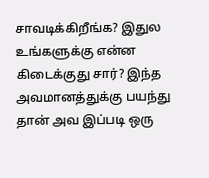சாவடிக்கிறீங்க? இதுல உங்களுக்கு என்ன கிடைக்குது சார்? இந்த அவமானத்துக்கு பயந்து தான் அவ இப்படி ஒரு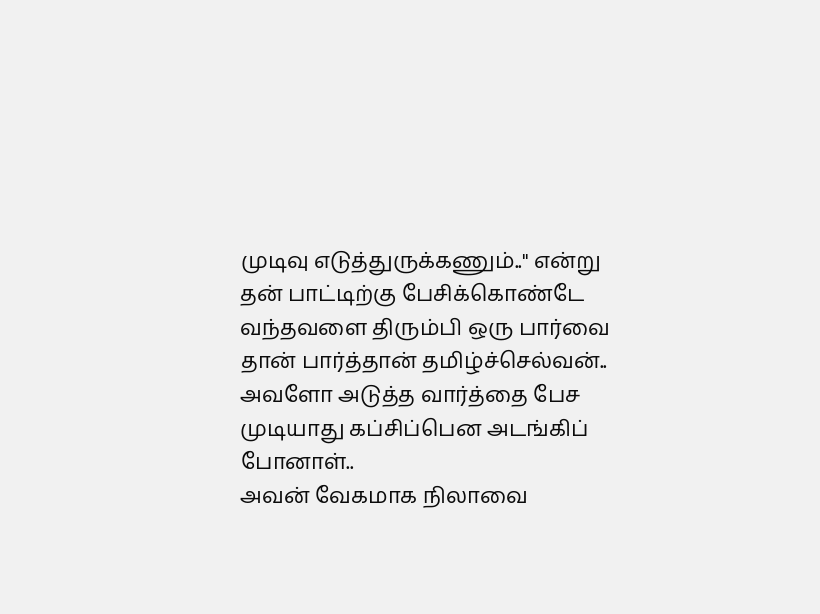முடிவு எடுத்துருக்கணும்.." என்று தன் பாட்டிற்கு பேசிக்கொண்டே வந்தவளை திரும்பி ஒரு பார்வை தான் பார்த்தான் தமிழ்ச்செல்வன்..
அவளோ அடுத்த வார்த்தை பேச முடியாது கப்சிப்பென அடங்கிப் போனாள்..
அவன் வேகமாக நிலாவை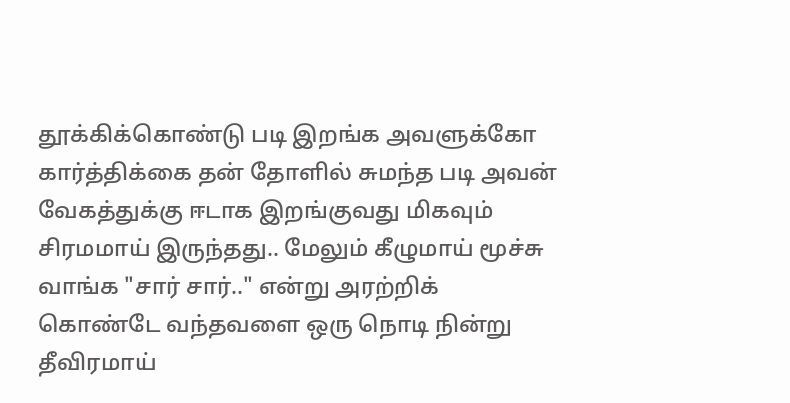தூக்கிக்கொண்டு படி இறங்க அவளுக்கோ கார்த்திக்கை தன் தோளில் சுமந்த படி அவன் வேகத்துக்கு ஈடாக இறங்குவது மிகவும் சிரமமாய் இருந்தது.. மேலும் கீழுமாய் மூச்சு வாங்க "சார் சார்.." என்று அரற்றிக் கொண்டே வந்தவளை ஒரு நொடி நின்று தீவிரமாய்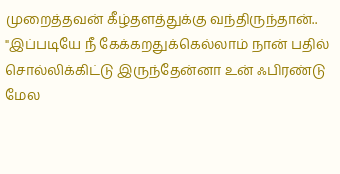முறைத்தவன் கீழ்தளத்துக்கு வந்திருந்தான்..
"இப்படியே நீ கேக்கறதுக்கெல்லாம் நான் பதில் சொல்லிக்கிட்டு இருந்தேன்னா உன் ஃபிரண்டு மேல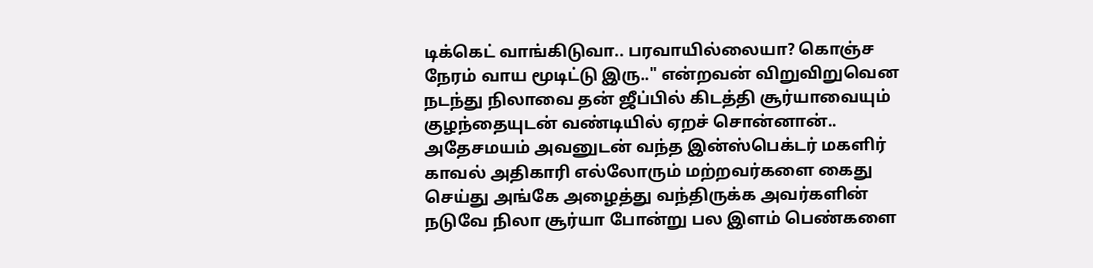டிக்கெட் வாங்கிடுவா.. பரவாயில்லையா? கொஞ்ச நேரம் வாய மூடிட்டு இரு.." என்றவன் விறுவிறுவென நடந்து நிலாவை தன் ஜீப்பில் கிடத்தி சூர்யாவையும் குழந்தையுடன் வண்டியில் ஏறச் சொன்னான்..
அதேசமயம் அவனுடன் வந்த இன்ஸ்பெக்டர் மகளிர் காவல் அதிகாரி எல்லோரும் மற்றவர்களை கைது செய்து அங்கே அழைத்து வந்திருக்க அவர்களின் நடுவே நிலா சூர்யா போன்று பல இளம் பெண்களை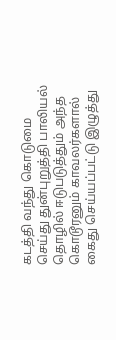கடத்தி வந்து கொடுமை செய்து துன்புறுத்தி பாலியல் தொழில் ஈடுபடுத்தும் அந்த கொடூரனும் காவலர்களால் கைது செய்யப்பட்டு இழுத்து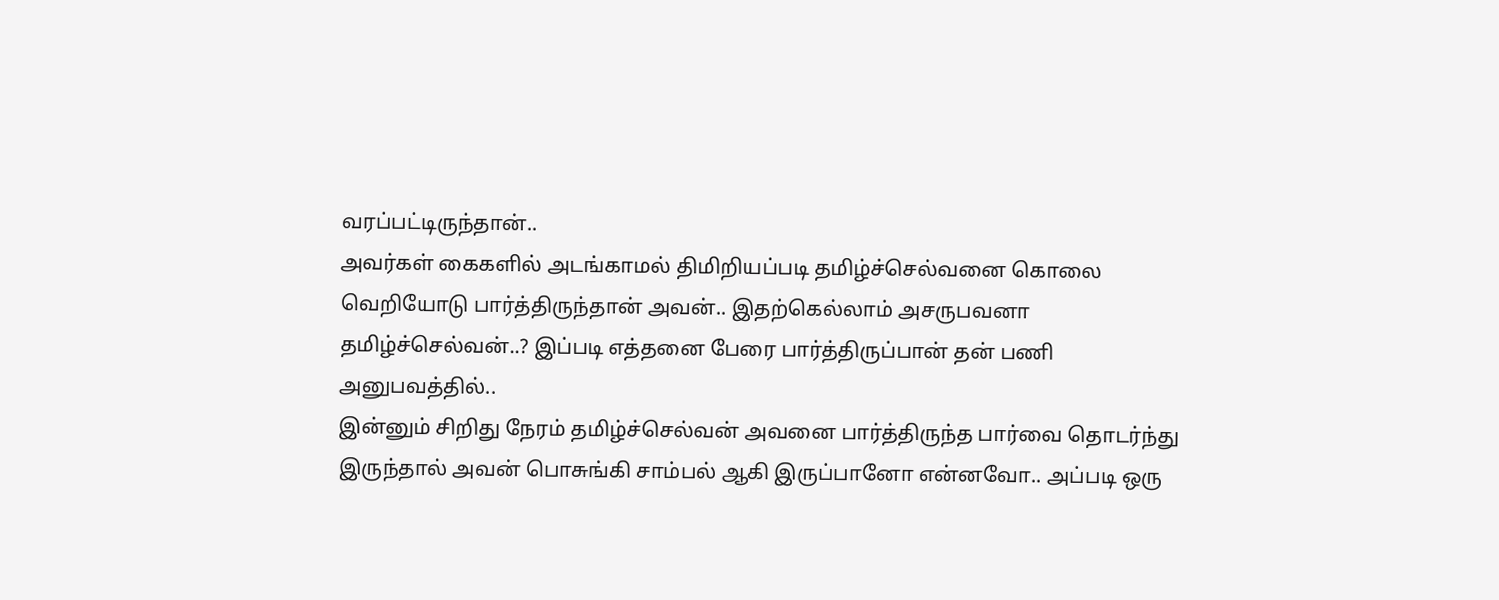வரப்பட்டிருந்தான்..
அவர்கள் கைகளில் அடங்காமல் திமிறியப்படி தமிழ்ச்செல்வனை கொலை வெறியோடு பார்த்திருந்தான் அவன்.. இதற்கெல்லாம் அசருபவனா தமிழ்ச்செல்வன்..? இப்படி எத்தனை பேரை பார்த்திருப்பான் தன் பணி அனுபவத்தில்..
இன்னும் சிறிது நேரம் தமிழ்ச்செல்வன் அவனை பார்த்திருந்த பார்வை தொடர்ந்து இருந்தால் அவன் பொசுங்கி சாம்பல் ஆகி இருப்பானோ என்னவோ.. அப்படி ஒரு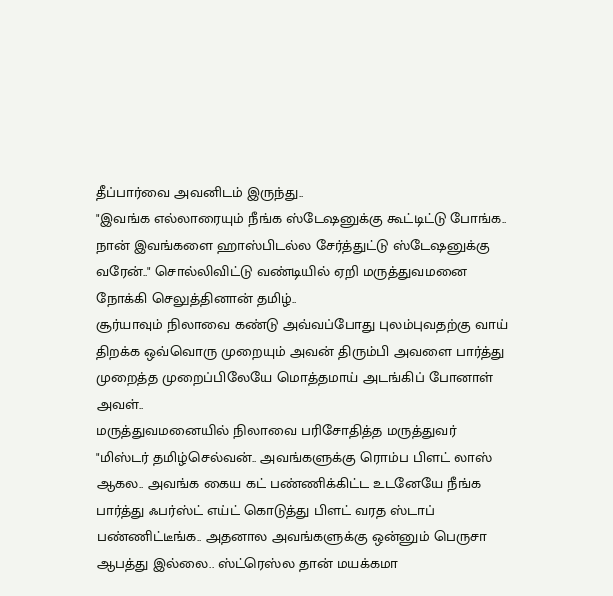தீப்பார்வை அவனிடம் இருந்து..
"இவங்க எல்லாரையும் நீங்க ஸ்டேஷனுக்கு கூட்டிட்டு போங்க.. நான் இவங்களை ஹாஸ்பிடல்ல சேர்த்துட்டு ஸ்டேஷனுக்கு வரேன்.." சொல்லிவிட்டு வண்டியில் ஏறி மருத்துவமனை நோக்கி செலுத்தினான் தமிழ்..
சூர்யாவும் நிலாவை கண்டு அவ்வப்போது புலம்புவதற்கு வாய் திறக்க ஒவ்வொரு முறையும் அவன் திரும்பி அவளை பார்த்து முறைத்த முறைப்பிலேயே மொத்தமாய் அடங்கிப் போனாள் அவள்..
மருத்துவமனையில் நிலாவை பரிசோதித்த மருத்துவர் "மிஸ்டர் தமிழ்செல்வன்.. அவங்களுக்கு ரொம்ப பிளட் லாஸ் ஆகல.. அவங்க கைய கட் பண்ணிக்கிட்ட உடனேயே நீங்க பார்த்து ஃபர்ஸ்ட் எய்ட் கொடுத்து பிளட் வரத ஸ்டாப் பண்ணிட்டீங்க.. அதனால அவங்களுக்கு ஒன்னும் பெருசா ஆபத்து இல்லை.. ஸ்ட்ரெஸ்ல தான் மயக்கமா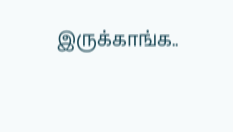இருக்காங்க..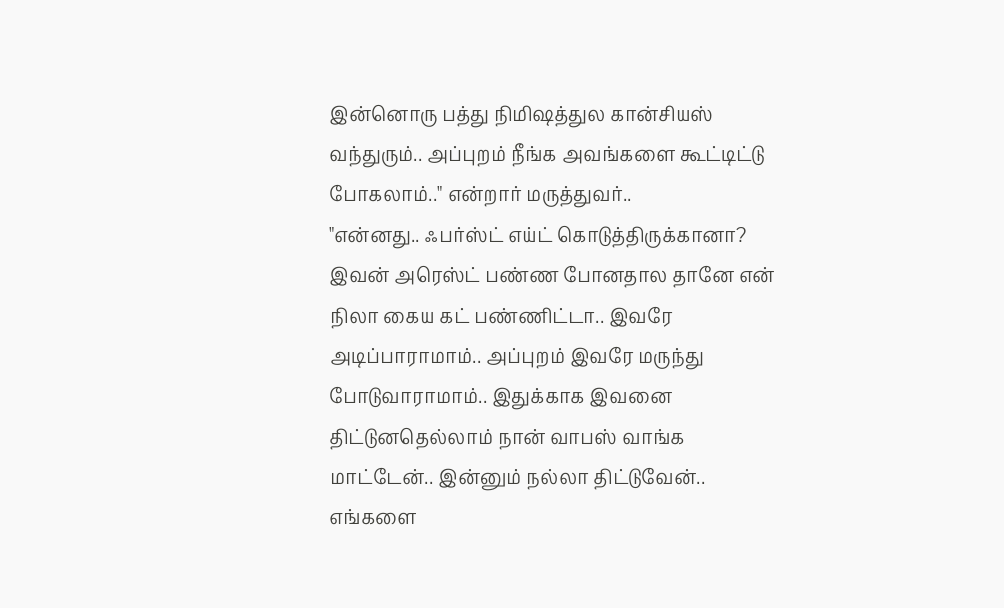இன்னொரு பத்து நிமிஷத்துல கான்சியஸ் வந்துரும்.. அப்புறம் நீங்க அவங்களை கூட்டிட்டு போகலாம்.." என்றார் மருத்துவர்..
"என்னது.. ஃபர்ஸ்ட் எய்ட் கொடுத்திருக்கானா? இவன் அரெஸ்ட் பண்ண போனதால தானே என் நிலா கைய கட் பண்ணிட்டா.. இவரே அடிப்பாராமாம்.. அப்புறம் இவரே மருந்து போடுவாராமாம்.. இதுக்காக இவனை திட்டுனதெல்லாம் நான் வாபஸ் வாங்க மாட்டேன்.. இன்னும் நல்லா திட்டுவேன்.. எங்களை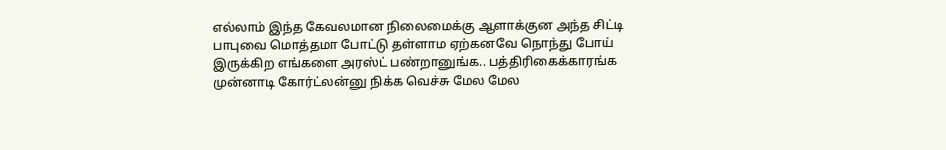எல்லாம் இந்த கேவலமான நிலைமைக்கு ஆளாக்குன அந்த சிட்டி பாபுவை மொத்தமா போட்டு தள்ளாம ஏற்கனவே நொந்து போய் இருக்கிற எங்களை அரஸ்ட் பண்றானுங்க.. பத்திரிகைக்காரங்க முன்னாடி கோர்ட்லன்னு நிக்க வெச்சு மேல மேல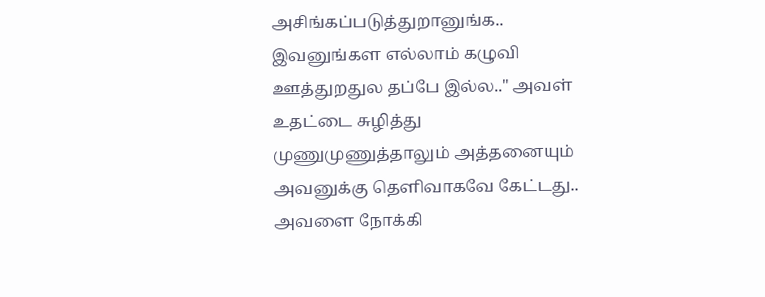அசிங்கப்படுத்துறானுங்க.. இவனுங்கள எல்லாம் கழுவி ஊத்துறதுல தப்பே இல்ல.." அவள் உதட்டை சுழித்து முணுமுணுத்தாலும் அத்தனையும் அவனுக்கு தெளிவாகவே கேட்டது..
அவளை நோக்கி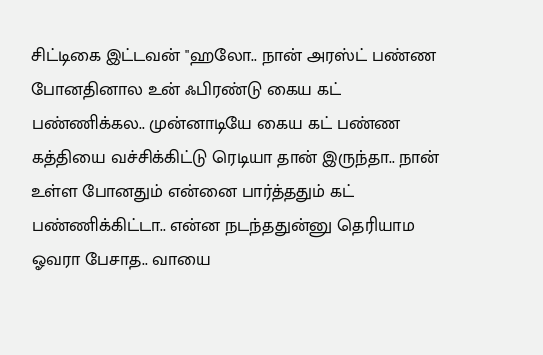சிட்டிகை இட்டவன் "ஹலோ.. நான் அரஸ்ட் பண்ண போனதினால உன் ஃபிரண்டு கைய கட் பண்ணிக்கல.. முன்னாடியே கைய கட் பண்ண கத்தியை வச்சிக்கிட்டு ரெடியா தான் இருந்தா.. நான் உள்ள போனதும் என்னை பார்த்ததும் கட் பண்ணிக்கிட்டா.. என்ன நடந்ததுன்னு தெரியாம ஓவரா பேசாத.. வாயை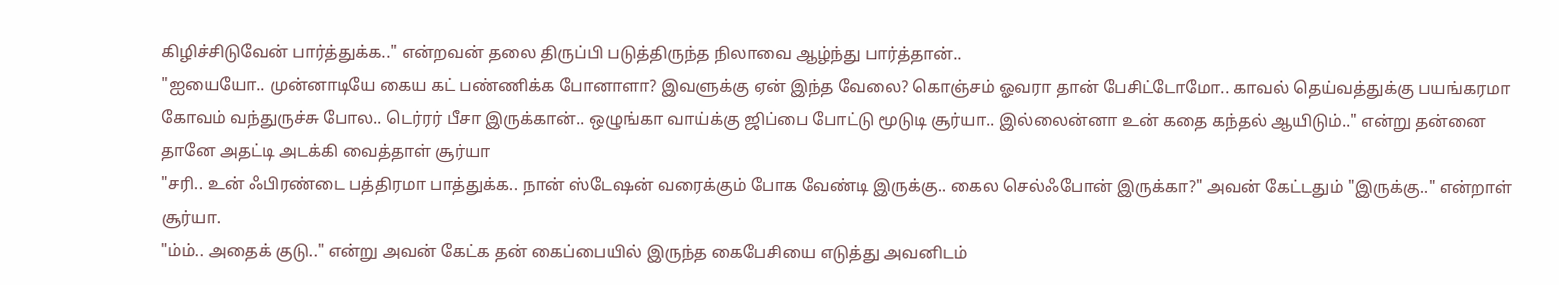கிழிச்சிடுவேன் பார்த்துக்க.." என்றவன் தலை திருப்பி படுத்திருந்த நிலாவை ஆழ்ந்து பார்த்தான்..
"ஐயையோ.. முன்னாடியே கைய கட் பண்ணிக்க போனாளா? இவளுக்கு ஏன் இந்த வேலை? கொஞ்சம் ஓவரா தான் பேசிட்டோமோ.. காவல் தெய்வத்துக்கு பயங்கரமா கோவம் வந்துருச்சு போல.. டெர்ரர் பீசா இருக்கான்.. ஒழுங்கா வாய்க்கு ஜிப்பை போட்டு மூடுடி சூர்யா.. இல்லைன்னா உன் கதை கந்தல் ஆயிடும்.." என்று தன்னை தானே அதட்டி அடக்கி வைத்தாள் சூர்யா
"சரி.. உன் ஃபிரண்டை பத்திரமா பாத்துக்க.. நான் ஸ்டேஷன் வரைக்கும் போக வேண்டி இருக்கு.. கைல செல்ஃபோன் இருக்கா?" அவன் கேட்டதும் "இருக்கு.." என்றாள் சூர்யா.
"ம்ம்.. அதைக் குடு.." என்று அவன் கேட்க தன் கைப்பையில் இருந்த கைபேசியை எடுத்து அவனிடம்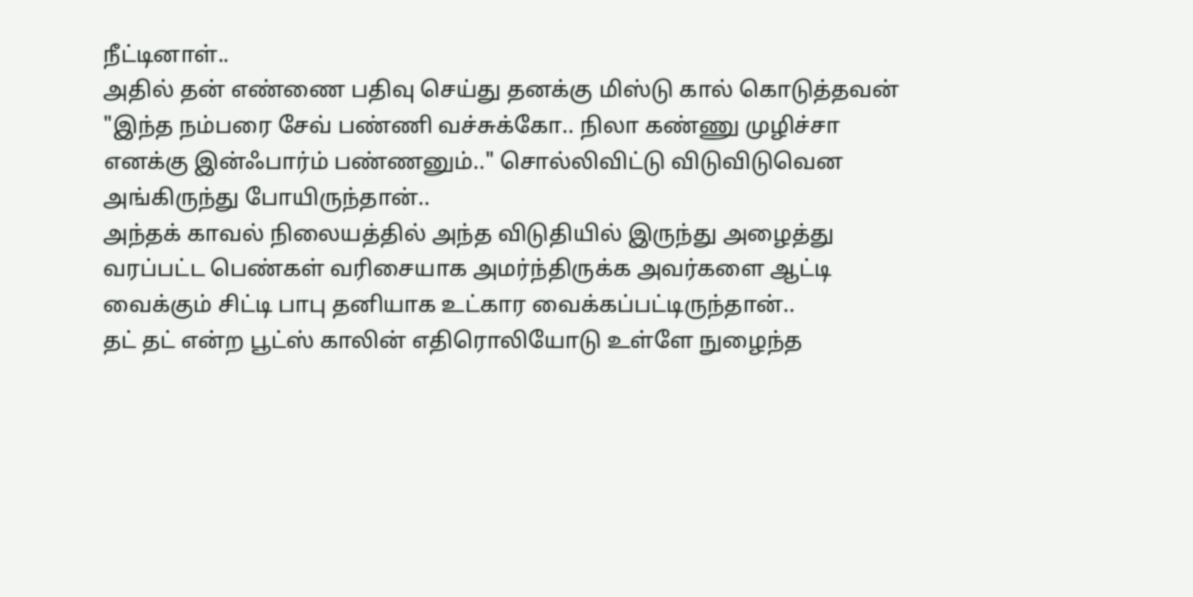நீட்டினாள்..
அதில் தன் எண்ணை பதிவு செய்து தனக்கு மிஸ்டு கால் கொடுத்தவன் "இந்த நம்பரை சேவ் பண்ணி வச்சுக்கோ.. நிலா கண்ணு முழிச்சா எனக்கு இன்ஃபார்ம் பண்ணனும்.." சொல்லிவிட்டு விடுவிடுவென அங்கிருந்து போயிருந்தான்..
அந்தக் காவல் நிலையத்தில் அந்த விடுதியில் இருந்து அழைத்து வரப்பட்ட பெண்கள் வரிசையாக அமர்ந்திருக்க அவர்களை ஆட்டி வைக்கும் சிட்டி பாபு தனியாக உட்கார வைக்கப்பட்டிருந்தான்..
தட் தட் என்ற பூட்ஸ் காலின் எதிரொலியோடு உள்ளே நுழைந்த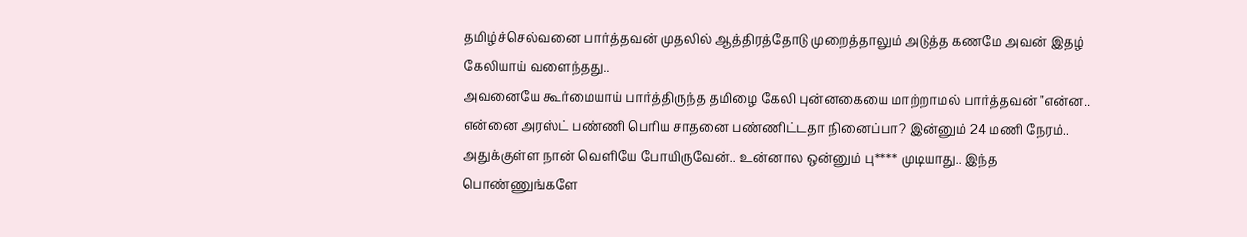தமிழ்ச்செல்வனை பார்த்தவன் முதலில் ஆத்திரத்தோடு முறைத்தாலும் அடுத்த கணமே அவன் இதழ் கேலியாய் வளைந்தது..
அவனையே கூர்மையாய் பார்த்திருந்த தமிழை கேலி புன்னகையை மாற்றாமல் பார்த்தவன் "என்ன.. என்னை அரஸ்ட் பண்ணி பெரிய சாதனை பண்ணிட்டதா நினைப்பா? இன்னும் 24 மணி நேரம்.. அதுக்குள்ள நான் வெளியே போயிருவேன்.. உன்னால ஒன்னும் பு**** முடியாது.. இந்த பொண்ணுங்களே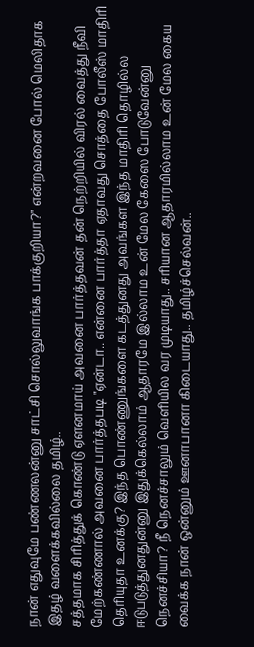நான் எதுவுமே பண்ணலன்னு சாட்சி சொல்லுவாங்க பாக்குறியா?" என்றவனை போல் மெலிதாக இதழ் வளைக்கவில்லை தமிழ்..
சத்தமாக சிரித்துக் கொண்டு ஏளனமாய் அவனை பார்த்தவன் தன் நெற்றியில் விரல் வைத்து நீவி மேற்கண்ணால் அவனை பார்த்தபடி "ஏன்டா.. என்னை பார்த்தா ஏதாவது சொத்தை போலீஸ் மாதிரி தெரியுதா உனக்கு? இந்த பொண்ணுங்களை கடத்துனது அவங்கள இந்த மாதிரி தொழில்ல ஈடுபடுத்துனதுன்னு இதுக்கெல்லாம் ஆதாரமே இல்லாம உன் மேல கேஸை போடுவேன்னு நெனச்சியா? நீ நெனச்சாலும் வெளியில வர முடியாது.. சரியான ஆதாரமில்லாம உன் மேல கைய வைக்க நான் ஒன்னும் ஊனாபானா கிடையாது.. தமிழ்ச்செல்வன்..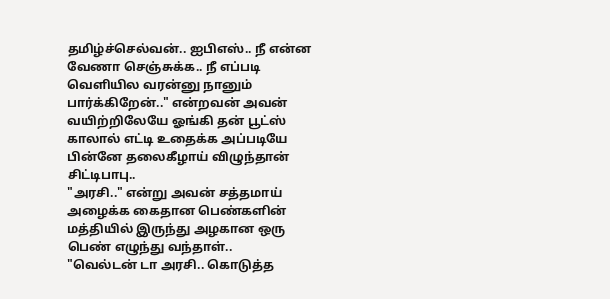தமிழ்ச்செல்வன்.. ஐபிஎஸ்.. நீ என்ன வேணா செஞ்சுக்க.. நீ எப்படி வெளியில வரன்னு நானும் பார்க்கிறேன்.." என்றவன் அவன் வயிற்றிலேயே ஓங்கி தன் பூட்ஸ் காலால் எட்டி உதைக்க அப்படியே பின்னே தலைகீழாய் விழுந்தான் சிட்டிபாபு..
"அரசி.." என்று அவன் சத்தமாய் அழைக்க கைதான பெண்களின் மத்தியில் இருந்து அழகான ஒரு பெண் எழுந்து வந்தாள்..
"வெல்டன் டா அரசி.. கொடுத்த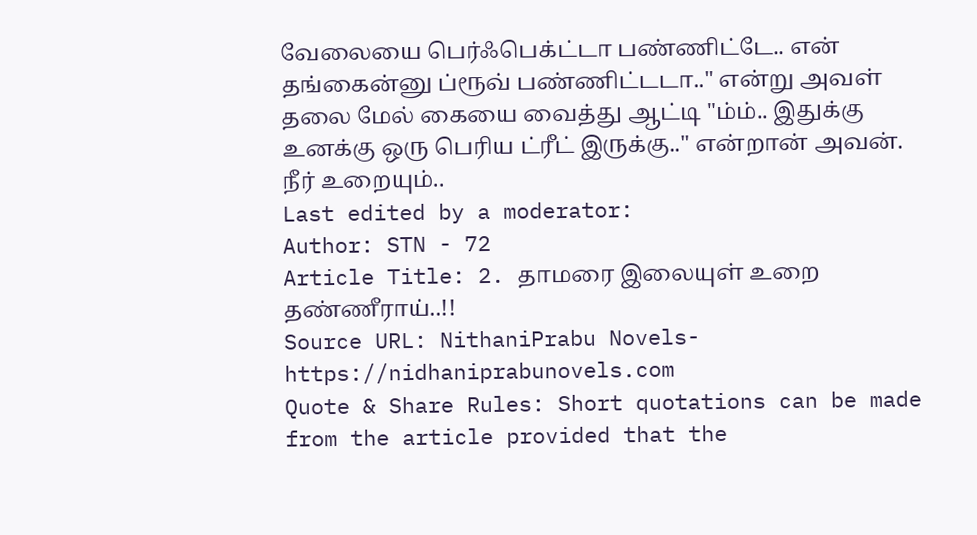வேலையை பெர்ஃபெக்ட்டா பண்ணிட்டே.. என் தங்கைன்னு ப்ரூவ் பண்ணிட்டடா.." என்று அவள் தலை மேல் கையை வைத்து ஆட்டி "ம்ம்.. இதுக்கு
உனக்கு ஒரு பெரிய ட்ரீட் இருக்கு.." என்றான் அவன்.
நீர் உறையும்..
Last edited by a moderator:
Author: STN - 72
Article Title: 2. தாமரை இலையுள் உறை தண்ணீராய்..!!
Source URL: NithaniPrabu Novels-https://nidhaniprabunovels.com
Quote & Share Rules: Short quotations can be made from the article provided that the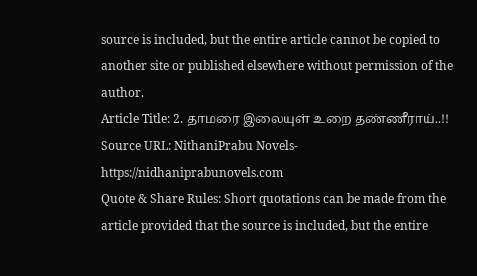source is included, but the entire article cannot be copied to another site or published elsewhere without permission of the author.
Article Title: 2. தாமரை இலையுள் உறை தண்ணீராய்..!!
Source URL: NithaniPrabu Novels-https://nidhaniprabunovels.com
Quote & Share Rules: Short quotations can be made from the article provided that the source is included, but the entire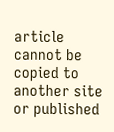article cannot be copied to another site or published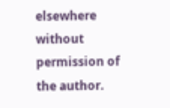elsewhere without permission of the author.